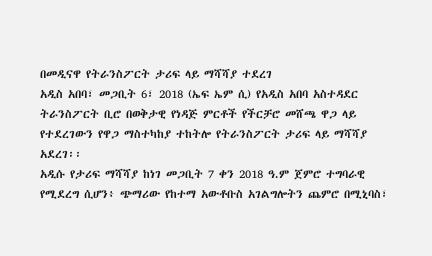በመዲናዋ የትራንስፖርት ታሪፍ ላይ ማሻሻያ ተደረገ
አዲስ አበባ፣ መጋቢት 6፣ 2018 (ኤፍ ኤም ሲ) የአዲስ አበባ አስተዳደር ትራንስፖርት ቢሮ በወቅታዊ የነዳጅ ምርቶች የችርቻሮ መሸጫ ዋጋ ላይ የተደረገውን የዋጋ ማስተካከያ ተከትሎ የትራንስፖርት ታሪፍ ላይ ማሻሻያ አደረገ፡፡
አዲሱ የታሪፍ ማሻሻያ ከነገ መጋቢት 7 ቀን 2018 ዓ.ም ጀምሮ ተግባራዊ የሚደረግ ሲሆን፥ ጭማሪው የከተማ አውቶቡስ አገልግሎትን ጨምሮ በሚኒባስ፣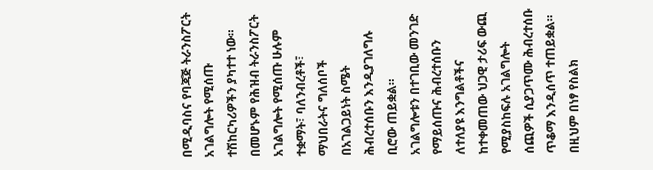በሚዲባስና የባጃጅ ትራንስፖርት አገልግሎት የሚሰጡ ተሽከርካሪዎችን ያካተተ ነው።
በመሆኑም የሕዝብ ትራንስፖርት አገልግሎት የሚሰጡ ሁሉም ተቋማት፣ ባለንብረቶች፣ ማህበራትና ግለሰቦች በአገልጋይነት ስሜት ሕብረተሰቡን እንዲያገለግሉ ቢሮው ጠይቋል።
አገልግሎቱን በተገቢው መንገድ የማይሰጡና ሕብረተሰቡን ለተለያዩ እንግልቶችና ከተቀመጠው ህጋዊ ታሪፍ ውጪ የሚያስከፍሉ አገልግሎት ሰጪዎች ሲያጋጥሙ ሕብረተሰቡ ጥቆማ እንዲሰጥ ተጠይቋል።
በዚህም በነፃ የስልክ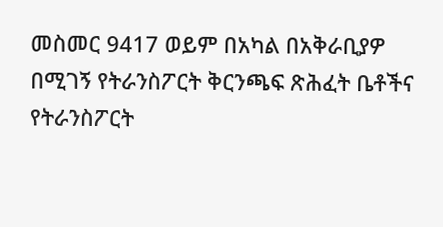መስመር 9417 ወይም በአካል በአቅራቢያዎ በሚገኝ የትራንስፖርት ቅርንጫፍ ጽሕፈት ቤቶችና የትራንስፖርት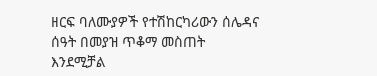ዘርፍ ባለሙያዎች የተሽከርካሪውን ሰሌዳና ሰዓት በመያዝ ጥቆማ መስጠት እንደሚቻል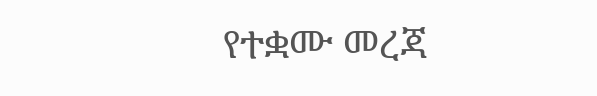የተቋሙ መረጃ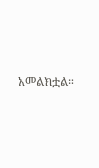አመልክቷል።